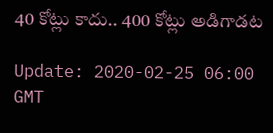40 కోట్లు కాదు.. 400 కోట్లు అడిగాడ‌ట‌

Update: 2020-02-25 06:00 GMT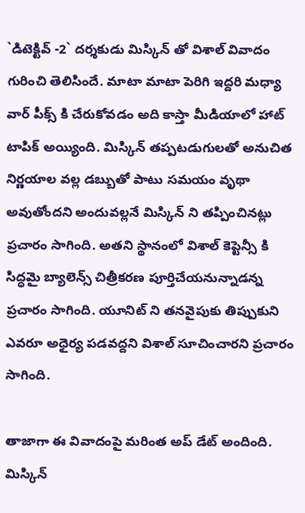`డిటెక్టివ్ -2` ద‌ర్శ‌కుడు మిస్కిన్ తో విశాల్ వివాదం గురించి తెలిసిందే. మాటా మాటా పెరిగి ఇద్ద‌రి మ‌ధ్యా వార్ పీక్స్ కి చేరుకోవ‌డం అది కాస్తా మీడియాలో హాట్ టాపిక్ అయ్యింది. మిస్కిన్ త‌ప్ప‌ట‌డుగుల‌తో అనుచిత నిర్ణ‌యాల వ‌ల్ల‌ డ‌బ్బుతో పాటు స‌మ‌యం వృథా అవుతోంద‌ని అందువ‌ల్ల‌నే మిస్కిన్ ని త‌ప్పించిన‌ట్లు ప్ర‌చారం సాగింది. అత‌ని స్థానంలో విశాల్ కెప్టెన్సీ కి సిద్ధ‌మై బ్యాలెన్స్ చిత్రీక‌ర‌ణ పూర్తిచేయ‌నున్నాడ‌న్న ప్ర‌చారం సాగింది. యూనిట్ ని త‌న‌వైపుకు తిప్పుకుని ఎవ‌రూ అధైర్య ప‌డ‌వ‌ద్ద‌ని విశాల్ సూచించార‌ని ప్ర‌చారం సాగింది.

తాజాగా ఈ వివాదంపై మ‌రింత అప్ డేట్ అందింది. మిస్కిన్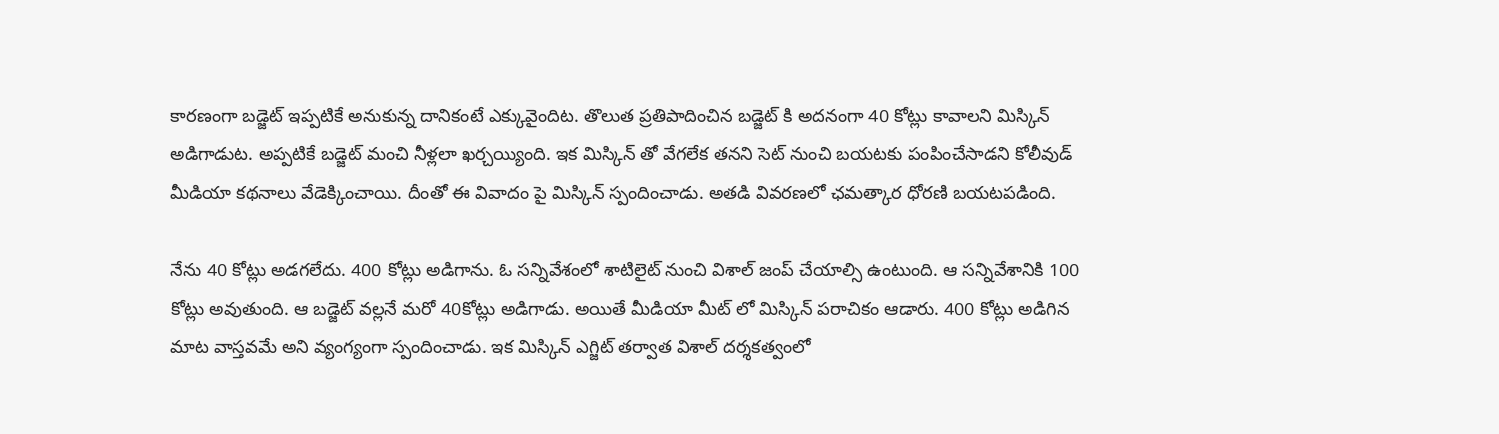కార‌ణంగా బ‌డ్జెట్ ఇప్ప‌టికే అనుకున్న దానికంటే ఎక్కువైందిట‌. తొలుత‌ ప్ర‌తిపాదించిన బ‌డ్జెట్ కి అద‌నంగా 40 కోట్లు కావాల‌ని మిస్కిన్ అడిగాడుట‌. అప్ప‌టికే బ‌డ్జెట్ మంచి నీళ్ల‌లా ఖ‌ర్చ‌య్యింది. ఇక మిస్కిన్ తో వేగ‌లేక త‌న‌ని సెట్ నుంచి బ‌య‌ట‌కు పంపించేసాడ‌ని కోలీవుడ్ మీడియా క‌థ‌నాలు వేడెక్కించాయి. దీంతో ఈ వివాదం పై మిస్కిన్ స్పందించాడు. అత‌డి వివ‌ర‌ణలో ఛ‌మ‌త్కార ధోర‌ణి బ‌య‌ట‌ప‌డింది.

నేను 40 కోట్లు అడ‌గ‌లేదు. 400 కోట్లు అడిగాను. ఓ స‌న్నివేశంలో శాటిలైట్ నుంచి విశాల్ జంప్ చేయాల్సి ఉంటుంది. ఆ స‌న్నివేశానికి 100 కోట్లు అవుతుంది. ఆ బ‌డ్జెట్ వ‌ల్ల‌నే మ‌రో 40కోట్లు అడిగాడు. అయితే మీడియా మీట్ లో మిస్కిన్ ప‌రాచికం ఆడారు. 400 కోట్లు అడిగిన మాట వాస్త‌వ‌మే అని వ్యంగ్యంగా స్పందించాడు. ఇక మిస్కిన్ ఎగ్జిట్ త‌ర్వాత విశాల్ ద‌ర్శ‌క‌త్వంలో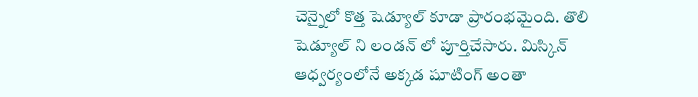చెన్నైలో కొత్త షెడ్యూల్ కూడా ప్రారంభ‌మైంది. తొలి షెడ్యూల్ ని లండ‌న్ లో పూర్తిచేసారు. మిస్కిన్ ఆధ్వ‌ర్యంలోనే అక్క‌డ షూటింగ్ అంతా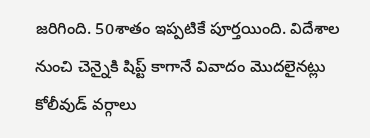జ‌రిగింది. 50శాతం ఇప్ప‌టికే పూర్త‌యింది. విదేశాల‌ నుంచి చెన్నైకి షిప్ట్ కాగానే వివాదం మొద‌లైన‌ట్లు కోలీవుడ్ వ‌ర్గాలు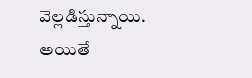వెల్ల‌డిస్తున్నాయి. అయితే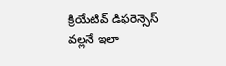క్రియేటివ్ డిఫ‌రెన్సెస్ వ‌ల్ల‌నే ఇలా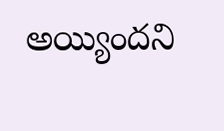అయ్యింద‌ని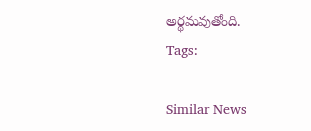అర్థ‌మ‌వుతోంది.
Tags:

Similar News